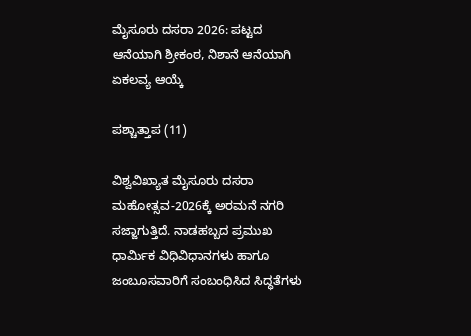ಮೈಸೂರು ದಸರಾ 2026: ಪಟ್ಟದ ಆನೆಯಾಗಿ ಶ್ರೀಕಂಠ, ನಿಶಾನೆ ಆನೆಯಾಗಿ ಏಕಲವ್ಯ ಆಯ್ಕೆ

ಪಶ್ಚಾತ್ತಾಪ (11)

ವಿಶ್ವವಿಖ್ಯಾತ ಮೈಸೂರು ದಸರಾ ಮಹೋತ್ಸವ-2026ಕ್ಕೆ ಅರಮನೆ ನಗರಿ ಸಜ್ಜಾಗುತ್ತಿದೆ. ನಾಡಹಬ್ಬದ ಪ್ರಮುಖ ಧಾರ್ಮಿಕ ವಿಧಿವಿಧಾನಗಳು ಹಾಗೂ ಜಂಬೂಸವಾರಿಗೆ ಸಂಬಂಧಿಸಿದ ಸಿದ್ಧತೆಗಳು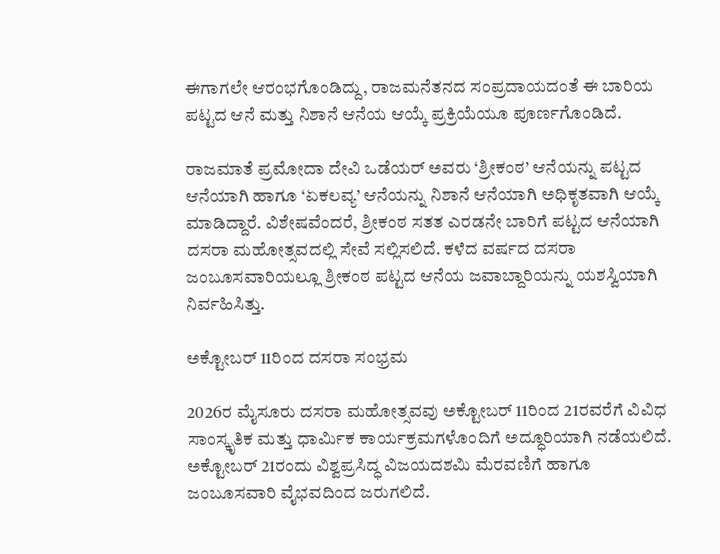ಈಗಾಗಲೇ ಆರಂಭಗೊಂಡಿದ್ದು, ರಾಜಮನೆತನದ ಸಂಪ್ರದಾಯದಂತೆ ಈ ಬಾರಿಯ ಪಟ್ಟದ ಆನೆ ಮತ್ತು ನಿಶಾನೆ ಆನೆಯ ಆಯ್ಕೆ ಪ್ರಕ್ರಿಯೆಯೂ ಪೂರ್ಣಗೊಂಡಿದೆ.

ರಾಜಮಾತೆ ಪ್ರಮೋದಾ ದೇವಿ ಒಡೆಯರ್ ಅವರು ‘ಶ್ರೀಕಂಠ’ ಆನೆಯನ್ನು ಪಟ್ಟದ ಆನೆಯಾಗಿ ಹಾಗೂ ‘ಏಕಲವ್ಯ’ ಆನೆಯನ್ನು ನಿಶಾನೆ ಆನೆಯಾಗಿ ಅಧಿಕೃತವಾಗಿ ಆಯ್ಕೆ ಮಾಡಿದ್ದಾರೆ. ವಿಶೇಷವೆಂದರೆ, ಶ್ರೀಕಂಠ ಸತತ ಎರಡನೇ ಬಾರಿಗೆ ಪಟ್ಟದ ಆನೆಯಾಗಿ ದಸರಾ ಮಹೋತ್ಸವದಲ್ಲಿ ಸೇವೆ ಸಲ್ಲಿಸಲಿದೆ. ಕಳೆದ ವರ್ಷದ ದಸರಾ ಜಂಬೂಸವಾರಿಯಲ್ಲೂ ಶ್ರೀಕಂಠ ಪಟ್ಟದ ಆನೆಯ ಜವಾಬ್ದಾರಿಯನ್ನು ಯಶಸ್ವಿಯಾಗಿ ನಿರ್ವಹಿಸಿತ್ತು.

ಅಕ್ಟೋಬರ್ 11ರಿಂದ ದಸರಾ ಸಂಭ್ರಮ

2026ರ ಮೈಸೂರು ದಸರಾ ಮಹೋತ್ಸವವು ಅಕ್ಟೋಬರ್ 11ರಿಂದ 21ರವರೆಗೆ ವಿವಿಧ ಸಾಂಸ್ಕೃತಿಕ ಮತ್ತು ಧಾರ್ಮಿಕ ಕಾರ್ಯಕ್ರಮಗಳೊಂದಿಗೆ ಅದ್ಧೂರಿಯಾಗಿ ನಡೆಯಲಿದೆ. ಅಕ್ಟೋಬರ್ 21ರಂದು ವಿಶ್ವಪ್ರಸಿದ್ಧ ವಿಜಯದಶಮಿ ಮೆರವಣಿಗೆ ಹಾಗೂ ಜಂಬೂಸವಾರಿ ವೈಭವದಿಂದ ಜರುಗಲಿದೆ.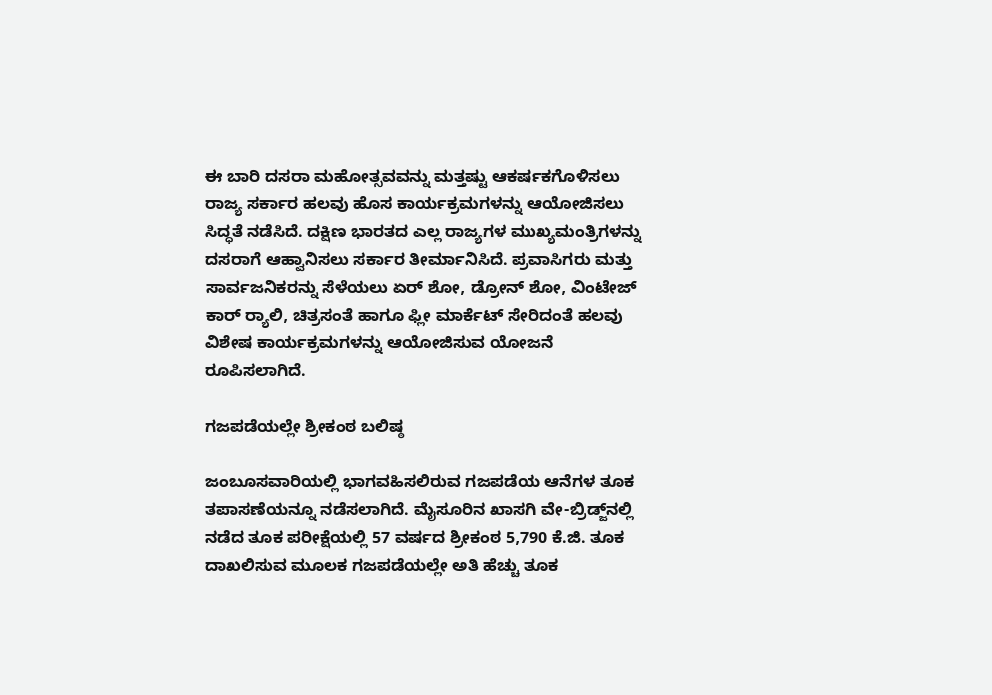ಈ ಬಾರಿ ದಸರಾ ಮಹೋತ್ಸವವನ್ನು ಮತ್ತಷ್ಟು ಆಕರ್ಷಕಗೊಳಿಸಲು ರಾಜ್ಯ ಸರ್ಕಾರ ಹಲವು ಹೊಸ ಕಾರ್ಯಕ್ರಮಗಳನ್ನು ಆಯೋಜಿಸಲು ಸಿದ್ಧತೆ ನಡೆಸಿದೆ. ದಕ್ಷಿಣ ಭಾರತದ ಎಲ್ಲ ರಾಜ್ಯಗಳ ಮುಖ್ಯಮಂತ್ರಿಗಳನ್ನು ದಸರಾಗೆ ಆಹ್ವಾನಿಸಲು ಸರ್ಕಾರ ತೀರ್ಮಾನಿಸಿದೆ. ಪ್ರವಾಸಿಗರು ಮತ್ತು ಸಾರ್ವಜನಿಕರನ್ನು ಸೆಳೆಯಲು ಏರ್‌ ಶೋ, ಡ್ರೋನ್ ಶೋ, ವಿಂಟೇಜ್ ಕಾರ್ ರ‍್ಯಾಲಿ, ಚಿತ್ರಸಂತೆ ಹಾಗೂ ಫ್ಲೀ ಮಾರ್ಕೆಟ್ ಸೇರಿದಂತೆ ಹಲವು ವಿಶೇಷ ಕಾರ್ಯಕ್ರಮಗಳನ್ನು ಆಯೋಜಿಸುವ ಯೋಜನೆ ರೂಪಿಸಲಾಗಿದೆ.

ಗಜಪಡೆಯಲ್ಲೇ ಶ್ರೀಕಂಠ ಬಲಿಷ್ಠ

ಜಂಬೂಸವಾರಿಯಲ್ಲಿ ಭಾಗವಹಿಸಲಿರುವ ಗಜಪಡೆಯ ಆನೆಗಳ ತೂಕ ತಪಾಸಣೆಯನ್ನೂ ನಡೆಸಲಾಗಿದೆ. ಮೈಸೂರಿನ ಖಾಸಗಿ ವೇ-ಬ್ರಿಡ್ಜ್‌ನಲ್ಲಿ ನಡೆದ ತೂಕ ಪರೀಕ್ಷೆಯಲ್ಲಿ 57 ವರ್ಷದ ಶ್ರೀಕಂಠ 5,790 ಕೆ.ಜಿ. ತೂಕ ದಾಖಲಿಸುವ ಮೂಲಕ ಗಜಪಡೆಯಲ್ಲೇ ಅತಿ ಹೆಚ್ಚು ತೂಕ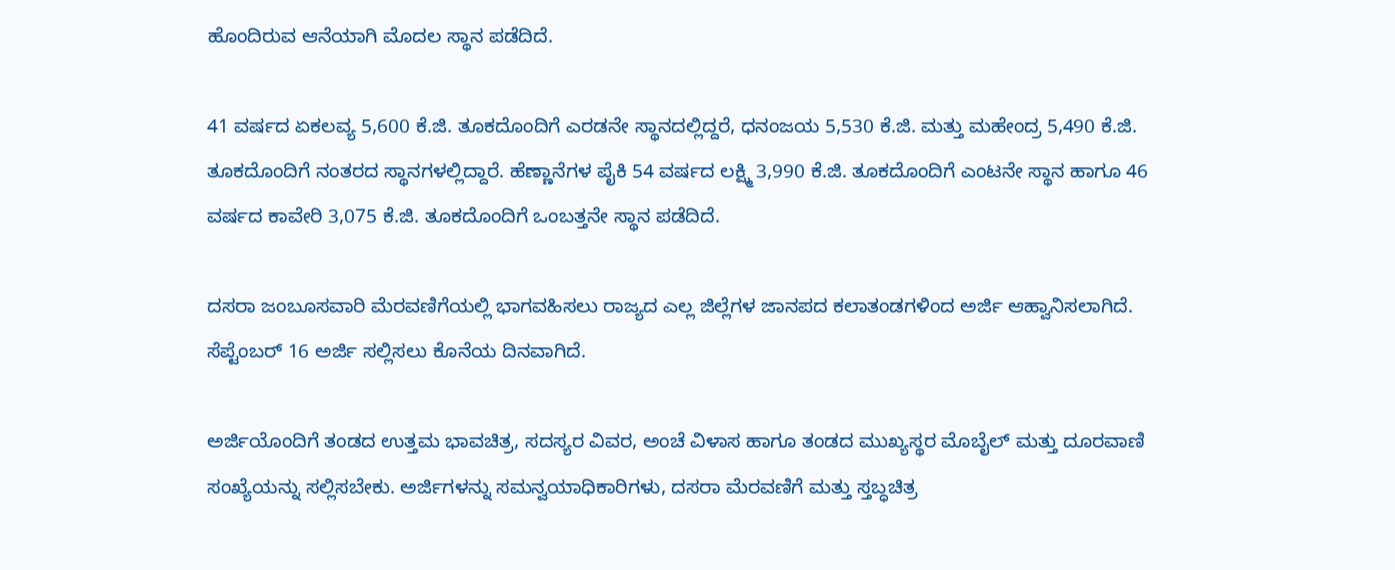ಹೊಂದಿರುವ ಆನೆಯಾಗಿ ಮೊದಲ ಸ್ಥಾನ ಪಡೆದಿದೆ.

41 ವರ್ಷದ ಏಕಲವ್ಯ 5,600 ಕೆ.ಜಿ. ತೂಕದೊಂದಿಗೆ ಎರಡನೇ ಸ್ಥಾನದಲ್ಲಿದ್ದರೆ, ಧನಂಜಯ 5,530 ಕೆ.ಜಿ. ಮತ್ತು ಮಹೇಂದ್ರ 5,490 ಕೆ.ಜಿ. ತೂಕದೊಂದಿಗೆ ನಂತರದ ಸ್ಥಾನಗಳಲ್ಲಿದ್ದಾರೆ. ಹೆಣ್ಣಾನೆಗಳ ಪೈಕಿ 54 ವರ್ಷದ ಲಕ್ಷ್ಮಿ 3,990 ಕೆ.ಜಿ. ತೂಕದೊಂದಿಗೆ ಎಂಟನೇ ಸ್ಥಾನ ಹಾಗೂ 46 ವರ್ಷದ ಕಾವೇರಿ 3,075 ಕೆ.ಜಿ. ತೂಕದೊಂದಿಗೆ ಒಂಬತ್ತನೇ ಸ್ಥಾನ ಪಡೆದಿದೆ.

ದಸರಾ ಜಂಬೂಸವಾರಿ ಮೆರವಣಿಗೆಯಲ್ಲಿ ಭಾಗವಹಿಸಲು ರಾಜ್ಯದ ಎಲ್ಲ ಜಿಲ್ಲೆಗಳ ಜಾನಪದ ಕಲಾತಂಡಗಳಿಂದ ಅರ್ಜಿ ಆಹ್ವಾನಿಸಲಾಗಿದೆ. ಸೆಪ್ಟೆಂಬರ್ 16 ಅರ್ಜಿ ಸಲ್ಲಿಸಲು ಕೊನೆಯ ದಿನವಾಗಿದೆ.

ಅರ್ಜಿಯೊಂದಿಗೆ ತಂಡದ ಉತ್ತಮ ಭಾವಚಿತ್ರ, ಸದಸ್ಯರ ವಿವರ, ಅಂಚೆ ವಿಳಾಸ ಹಾಗೂ ತಂಡದ ಮುಖ್ಯಸ್ಥರ ಮೊಬೈಲ್ ಮತ್ತು ದೂರವಾಣಿ ಸಂಖ್ಯೆಯನ್ನು ಸಲ್ಲಿಸಬೇಕು. ಅರ್ಜಿಗಳನ್ನು ಸಮನ್ವಯಾಧಿಕಾರಿಗಳು, ದಸರಾ ಮೆರವಣಿಗೆ ಮತ್ತು ಸ್ತಬ್ಧಚಿತ್ರ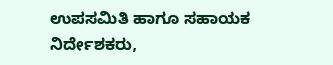ಉಪಸಮಿತಿ ಹಾಗೂ ಸಹಾಯಕ ನಿರ್ದೇಶಕರು,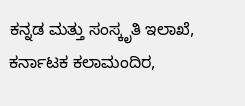ಕನ್ನಡ ಮತ್ತು ಸಂಸ್ಕೃತಿ ಇಲಾಖೆ, ಕರ್ನಾಟಕ ಕಲಾಮಂದಿರ,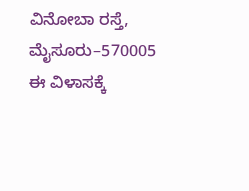ವಿನೋಬಾ ರಸ್ತೆ, ಮೈಸೂರು–570005 ಈ ವಿಳಾಸಕ್ಕೆ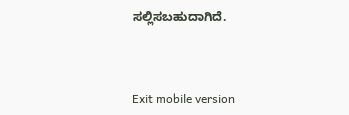ಸಲ್ಲಿಸಬಹುದಾಗಿದೆ.



Exit mobile version